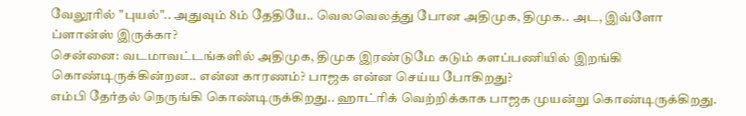வேலூரில் "புயல்".. அதுவும் 8ம் தேதியே.. வெலவெலத்து போன அதிமுக, திமுக.. அட, இவ்ளோ ப்ளான்ஸ் இருக்கா?
சென்னை: வடமாவட்டங்களில் அதிமுக, திமுக இரண்டுமே கடும் களப்பணியில் இறங்கி கொண்டிருக்கின்றன.. என்ன காரணம்? பாஜக என்ன செய்ய போகிறது?
எம்பி தேர்தல் நெருங்கி கொண்டிருக்கிறது.. ஹாட்ரிக் வெற்றிக்காக பாஜக முயன்று கொண்டிருக்கிறது.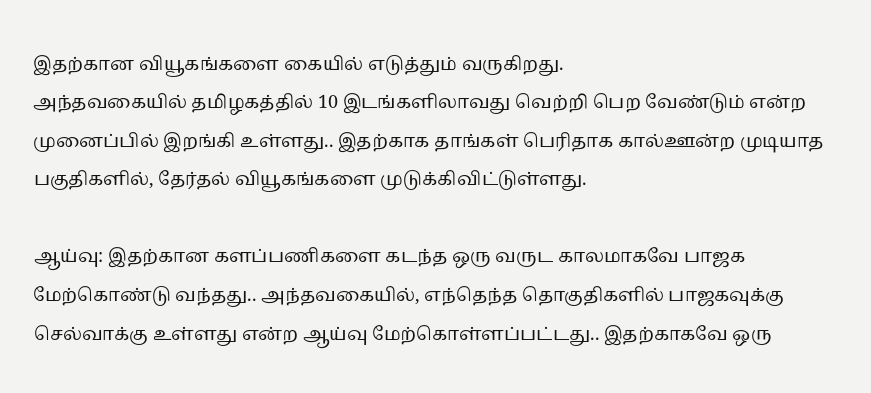இதற்கான வியூகங்களை கையில் எடுத்தும் வருகிறது.
அந்தவகையில் தமிழகத்தில் 10 இடங்களிலாவது வெற்றி பெற வேண்டும் என்ற முனைப்பில் இறங்கி உள்ளது.. இதற்காக தாங்கள் பெரிதாக கால்ஊன்ற முடியாத பகுதிகளில், தேர்தல் வியூகங்களை முடுக்கிவிட்டுள்ளது.

ஆய்வு: இதற்கான களப்பணிகளை கடந்த ஒரு வருட காலமாகவே பாஜக மேற்கொண்டு வந்தது.. அந்தவகையில், எந்தெந்த தொகுதிகளில் பாஜகவுக்கு செல்வாக்கு உள்ளது என்ற ஆய்வு மேற்கொள்ளப்பட்டது.. இதற்காகவே ஒரு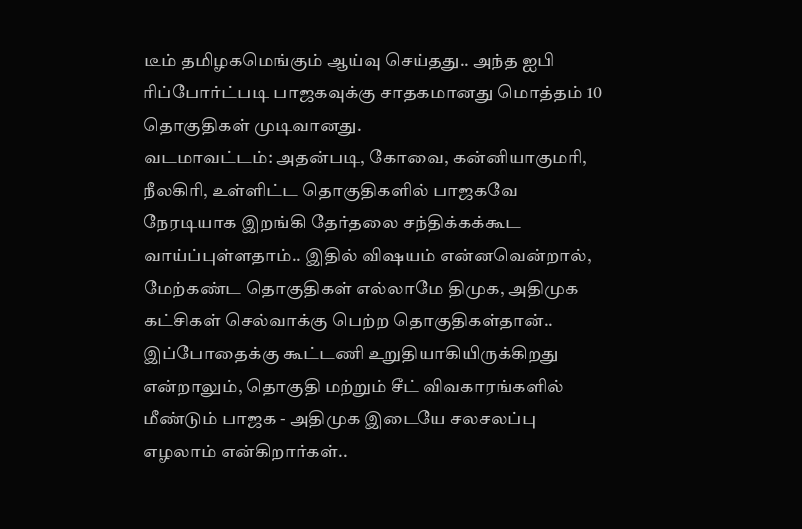டீம் தமிழகமெங்கும் ஆய்வு செய்தது.. அந்த ஐபி ரிப்போர்ட்படி பாஜகவுக்கு சாதகமானது மொத்தம் 10 தொகுதிகள் முடிவானது.
வடமாவட்டம்: அதன்படி, கோவை, கன்னியாகுமரி, நீலகிரி, உள்ளிட்ட தொகுதிகளில் பாஜகவே நேரடியாக இறங்கி தேர்தலை சந்திக்கக்கூட வாய்ப்புள்ளதாம்.. இதில் விஷயம் என்னவென்றால், மேற்கண்ட தொகுதிகள் எல்லாமே திமுக, அதிமுக கட்சிகள் செல்வாக்கு பெற்ற தொகுதிகள்தான்.. இப்போதைக்கு கூட்டணி உறுதியாகியிருக்கிறது என்றாலும், தொகுதி மற்றும் சீட் விவகாரங்களில் மீண்டும் பாஜக - அதிமுக இடையே சலசலப்பு எழலாம் என்கிறார்கள்..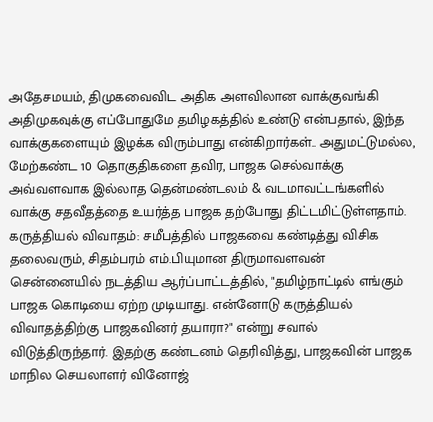அதேசமயம், திமுகவைவிட அதிக அளவிலான வாக்குவங்கி அதிமுகவுக்கு எப்போதுமே தமிழகத்தில் உண்டு என்பதால், இந்த வாக்குகளையும் இழக்க விரும்பாது என்கிறார்கள்.. அதுமட்டுமல்ல, மேற்கண்ட 10 தொகுதிகளை தவிர, பாஜக செல்வாக்கு அவ்வளவாக இல்லாத தென்மண்டலம் & வடமாவட்டங்களில் வாக்கு சதவீதத்தை உயர்த்த பாஜக தற்போது திட்டமிட்டுள்ளதாம்.
கருத்தியல் விவாதம்: சமீபத்தில் பாஜகவை கண்டித்து விசிக தலைவரும், சிதம்பரம் எம்.பியுமான திருமாவளவன் சென்னையில் நடத்திய ஆர்ப்பாட்டத்தில், "தமிழ்நாட்டில் எங்கும் பாஜக கொடியை ஏற்ற முடியாது. என்னோடு கருத்தியல் விவாதத்திற்கு பாஜகவினர் தயாரா?" என்று சவால் விடுத்திருந்தார். இதற்கு கண்டனம் தெரிவித்து, பாஜகவின் பாஜக மாநில செயலாளர் வினோஜ்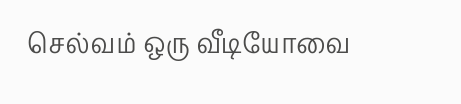செல்வம் ஒரு வீடியோவை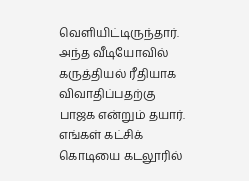வெளியிட்டிருந்தார்.
அந்த வீடியோவில் கருத்தியல் ரீதியாக விவாதிப்பதற்கு பாஜக என்றும் தயார். எங்கள் கட்சிக் கொடியை கடலூரில்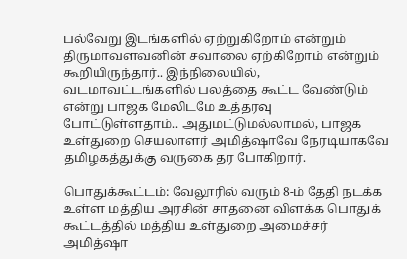பல்வேறு இடங்களில் ஏற்றுகிறோம் என்றும் திருமாவளவனின் சவாலை ஏற்கிறோம் என்றும் கூறியிருந்தார்.. இந்நிலையில், வடமாவட்டங்களில் பலத்தை கூட்ட வேண்டும் என்று பாஜக மேலிடமே உத்தரவு போட்டுள்ளதாம்.. அதுமட்டுமல்லாமல், பாஜக உள்துறை செயலாளர் அமித்ஷாவே நேரடியாகவே தமிழகத்துக்கு வருகை தர போகிறார்.

பொதுக்கூட்டம்: வேலூரில் வரும் 8-ம் தேதி நடக்க உள்ள மத்திய அரசின் சாதனை விளக்க பொதுக் கூட்டத்தில் மத்திய உள்துறை அமைச்சர் அமித்ஷா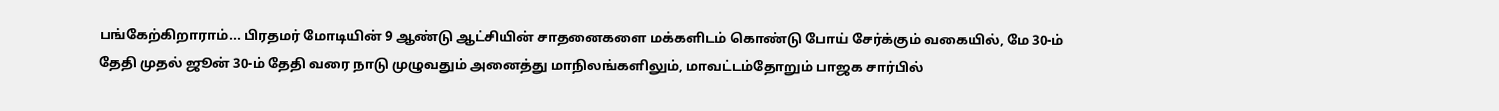பங்கேற்கிறாராம்... பிரதமர் மோடியின் 9 ஆண்டு ஆட்சியின் சாதனைகளை மக்களிடம் கொண்டு போய் சேர்க்கும் வகையில், மே 30-ம் தேதி முதல் ஜூன் 30-ம் தேதி வரை நாடு முழுவதும் அனைத்து மாநிலங்களிலும், மாவட்டம்தோறும் பாஜக சார்பில்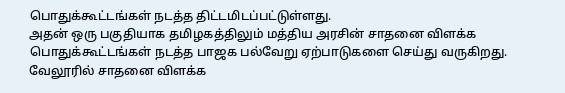பொதுக்கூட்டங்கள் நடத்த திட்டமிடப்பட்டுள்ளது.
அதன் ஒரு பகுதியாக தமிழகத்திலும் மத்திய அரசின் சாதனை விளக்க பொதுக்கூட்டங்கள் நடத்த பாஜக பல்வேறு ஏற்பாடுகளை செய்து வருகிறது. வேலூரில் சாதனை விளக்க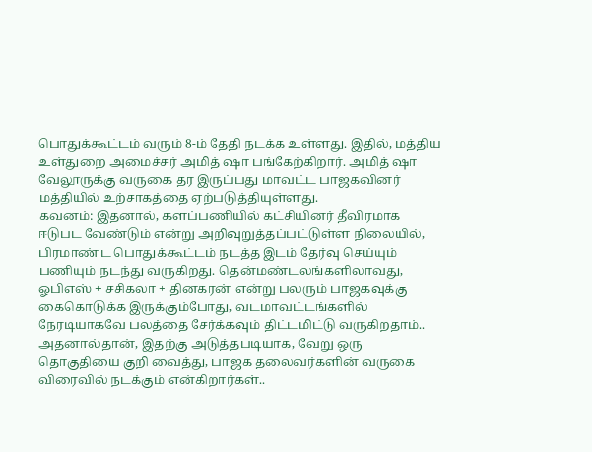பொதுக்கூட்டம் வரும் 8-ம் தேதி நடக்க உள்ளது. இதில், மத்திய உள்துறை அமைச்சர் அமித் ஷா பங்கேற்கிறார். அமித் ஷா வேலூருக்கு வருகை தர இருப்பது மாவட்ட பாஜகவினர் மத்தியில் உற்சாகத்தை ஏற்படுத்தியுள்ளது.
கவனம்: இதனால், களப்பணியில் கட்சியினர் தீவிரமாக ஈடுபட வேண்டும் என்று அறிவுறுத்தப்பட்டுள்ள நிலையில், பிரமாண்ட பொதுக்கூட்டம் நடத்த இடம் தேர்வு செய்யும் பணியும் நடந்து வருகிறது. தென்மண்டலங்களிலாவது, ஓபிஎஸ் + சசிகலா + தினகரன் என்று பலரும் பாஜகவுக்கு கைகொடுக்க இருக்கும்போது, வடமாவட்டங்களில் நேரடியாகவே பலத்தை சேர்க்கவும் திட்டமிட்டு வருகிறதாம்..
அதனால்தான், இதற்கு அடுத்தபடியாக, வேறு ஒரு தொகுதியை குறி வைத்து, பாஜக தலைவர்களின் வருகை விரைவில் நடக்கும் என்கிறார்கள்..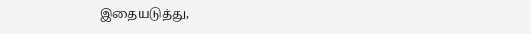இதையடுத்து,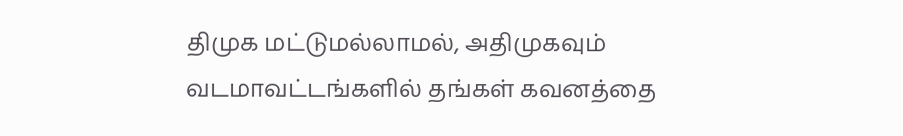திமுக மட்டுமல்லாமல், அதிமுகவும் வடமாவட்டங்களில் தங்கள் கவனத்தை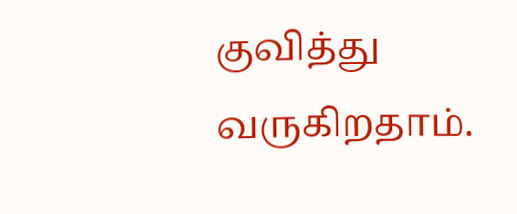குவித்து வருகிறதாம்.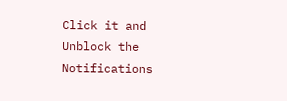Click it and Unblock the Notifications